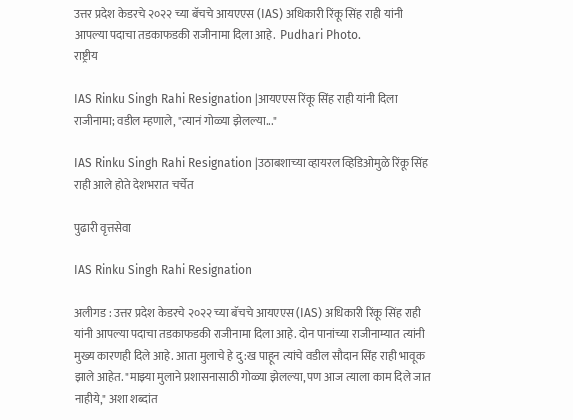उत्तर प्रदेश केडरचे २०२२ च्या बॅचचे आयएएस (IAS) अधिकारी रिंकू सिंह राही यांनी आपल्या पदाचा तडकाफडकी राजीनामा दिला आहे.  Pudhari Photo.
राष्ट्रीय

IAS Rinku Singh Rahi Resignation |आयएएस रिंकू सिंह राही यांनी दिला राजीनामा; वडील म्‍हणाले, "त्यानं गोळ्या झेलल्या..."

IAS Rinku Singh Rahi Resignation |उठाबशाच्‍या व्हायरल व्हिडिओमुळे रिंकू सिंह राही आले होते देशभरात चर्चेत

पुढारी वृत्तसेवा

IAS Rinku Singh Rahi Resignation

अलीगड : उत्तर प्रदेश केडरचे २०२२ च्या बॅचचे आयएएस (IAS) अधिकारी रिंकू सिंह राही यांनी आपल्या पदाचा तडकाफडकी राजीनामा दिला आहे. दोन पानांच्या राजीनाम्यात त्यांनी मुख्य कारणही दिले आहे. आता मुलाचे हे दु:ख पाहून त्यांचे वडील सौदान सिंह राही भावूक झाले आहेत. "माझ्या मुलाने प्रशासनासाठी गोळ्या झेलल्या, पण आज त्याला काम दिले जात नाहीये," अशा शब्दांत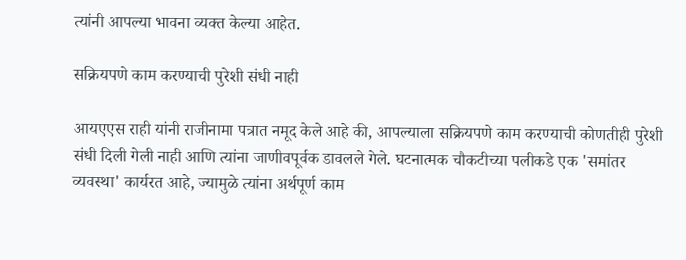त्‍यांनी आपल्या भावना व्यक्त केल्या आहेत.

सक्रियपणे काम करण्याची पुरेशी संधी नाही

आयएएस राही यांनी राजीनामा पत्रात नमूद केले आहे की, आपल्याला सक्रियपणे काम करण्याची कोणतीही पुरेशी संधी दिली गेली नाही आणि त्यांना जाणीवपूर्वक डावलले गेले. घटनात्मक चौकटीच्या पलीकडे एक 'समांतर व्यवस्था' कार्यरत आहे, ज्यामुळे त्यांना अर्थपूर्ण काम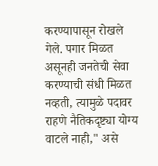करण्यापासून रोखले गेले. पगार मिळत असूनही जनतेची सेवा करण्याची संधी मिळत नव्हती, त्यामुळे पदावर राहणे नैतिकदृष्ट्या योग्य वाटले नाही," असे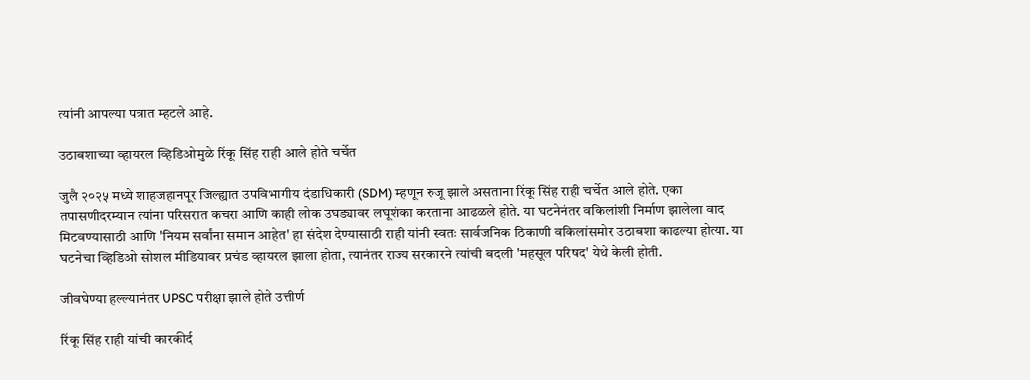त्यांनी आपल्या पत्रात म्हटले आहे.

उठाबशाच्‍या व्हायरल व्हिडिओमुळे रिंकू सिंह राही आले होते चर्चेत

जुलै २०२५ मध्ये शाहजहानपूर जिल्ह्यात उपविभागीय दंडाधिकारी (SDM) म्हणून रुजू झाले असताना रिंकू सिंह राही चर्चेत आले होते. एका तपासणीदरम्यान त्यांना परिसरात कचरा आणि काही लोक उघड्यावर लघूशंका करताना आढळले होते. या घटनेनंतर वकिलांशी निर्माण झालेला वाद मिटवण्यासाठी आणि 'नियम सर्वांना समान आहेत' हा संदेश देण्यासाठी राही यांनी स्वतः सार्वजनिक ठिकाणी वकिलांसमोर उठाबशा काढल्या होत्या. या घटनेचा व्हिडिओ सोशल मीडियावर प्रचंड व्हायरल झाला होता, त्यानंतर राज्य सरकारने त्यांची बदली 'महसूल परिषद' येथे केली होती.

जीवघेण्या हल्ल्यानंतर UPSC परीक्षा झाले होते उत्तीर्ण

रिंकू सिंह राही यांची कारकीर्द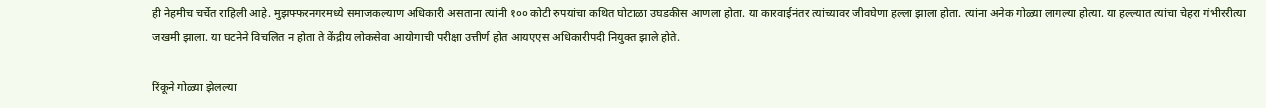ही नेहमीच चर्चेत राहिली आहे. मुझफ्फरनगरमध्ये समाजकल्याण अधिकारी असताना त्यांनी १०० कोटी रुपयांचा कथित घोटाळा उघडकीस आणला होता. या कारवाईनंतर त्यांच्यावर जीवघेणा हल्ला झाला होता. त्यांना अनेक गोळ्या लागल्या होत्या. या हल्ल्यात त्यांचा चेहरा गंभीररीत्या जखमी झाला. या घटनेने विचलित न होता ते केंद्रीय लोकसेवा आयोगाची परीक्षा उत्तीर्ण होत आयएएस अधिकारीपदी नियुक्‍त झाले होते.

रिंकूने गोळ्या झेलल्या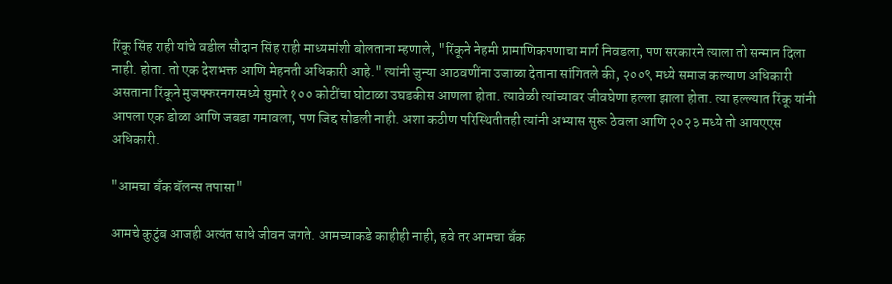रिंकू सिंह राही यांचे वडील सौदान सिंह राही माध्‍यमांशी बोलताना म्हणाले, "रिंकूने नेहमी प्रामाणिकपणाचा मार्ग निवडला, पण सरकारने त्याला तो सन्मान दिला नाही. होता. तो एक देशभक्त आणि मेहनती अधिकारी आहे." त्यांनी जुन्या आठवणींना उजाळा देताना सांगितले की, २००९ मध्ये समाज कल्याण अधिकारी असताना रिंकूने मुजफ्फरनगरमध्ये सुमारे १०० कोटींचा घोटाळा उघडकीस आणला होता. त्यावेळी त्यांच्यावर जीवघेणा हल्ला झाला होता. त्या हल्ल्यात रिंकू यांनी आपला एक डोळा आणि जबडा गमावला, पण जिद्द सोडली नाही. अशा कठीण परिस्थितीतही त्यांनी अभ्यास सुरू ठेवला आणि २०२३ मध्ये तो आयएएस अधिकारी.

"आमचा बँक बॅलन्स तपासा"

आमचे कुटुंब आजही अत्यंत साधे जीवन जगते. आमच्याकडे काहीही नाही, हवे तर आमचा बँक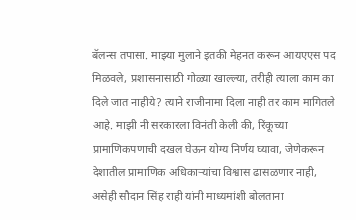बॅलन्स तपासा. माझ्या मुलाने इतकी मेहनत करून आयएएस पद मिळवले, प्रशासनासाठी गोळ्या खाल्ल्या, तरीही त्याला काम का दिले जात नाहीये? त्याने राजीनामा दिला नाही तर काम मागितले आहे. माझी नी सरकारला विनंती केली की, रिंकूच्या प्रामाणिकपणाची दखल घेऊन योग्य निर्णय घ्यावा, जेणेकरून देशातील प्रामाणिक अधिकाऱ्यांचा विश्वास ढासळणार नाही, असेही सौदान सिंह राही यांनी माध्‍यमांशी बोलताना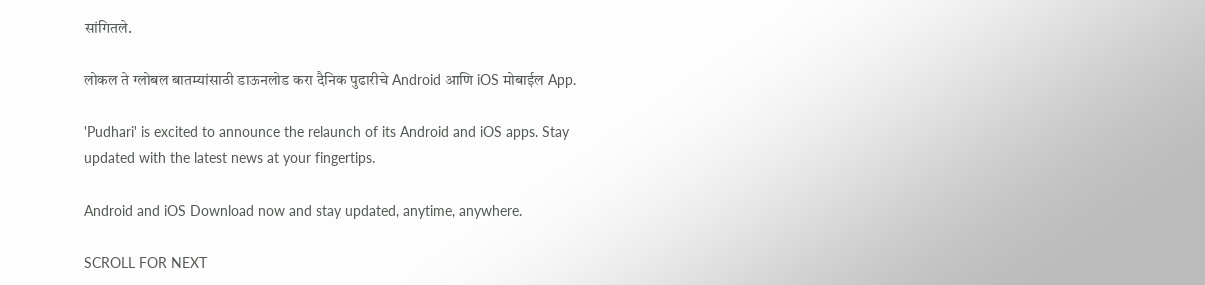सांगितले.

लोकल ते ग्लोबल बातम्यांसाठी डाऊनलोड करा दैनिक पुढारीचे Android आणि iOS मोबाईल App.

'Pudhari' is excited to announce the relaunch of its Android and iOS apps. Stay updated with the latest news at your fingertips.

Android and iOS Download now and stay updated, anytime, anywhere.

SCROLL FOR NEXT